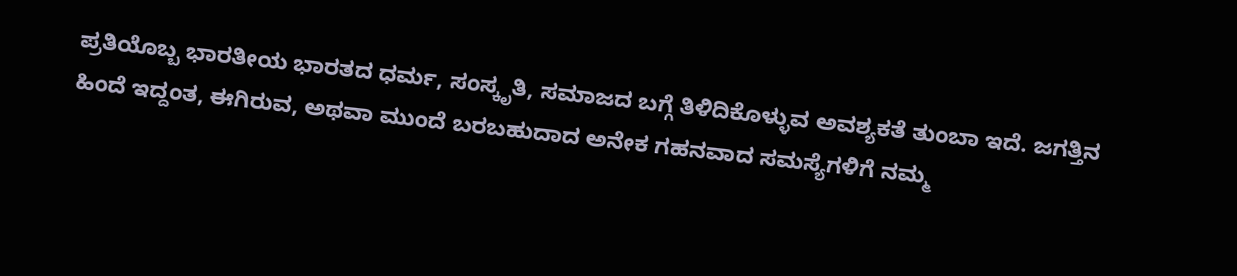ಪ್ರತಿಯೊಬ್ಬ ಭಾರತೀಯ ಭಾರತದ ಧರ್ಮ, ಸಂಸ್ಕೃತಿ, ಸಮಾಜದ ಬಗ್ಗೆ ತಿಳಿದಿಕೊಳ್ಳುವ ಅವಶ್ಯಕತೆ ತುಂಬಾ ಇದೆ. ಜಗತ್ತಿನ ಹಿಂದೆ ಇದ್ದಂತ, ಈಗಿರುವ, ಅಥವಾ ಮುಂದೆ ಬರಬಹುದಾದ ಅನೇಕ ಗಹನವಾದ ಸಮಸ್ಯೆಗಳಿಗೆ ನಮ್ಮ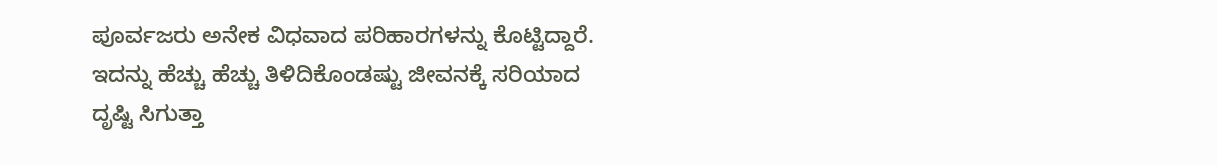ಪೂರ್ವಜರು ಅನೇಕ ವಿಧವಾದ ಪರಿಹಾರಗಳನ್ನು ಕೊಟ್ಟಿದ್ದಾರೆ. ಇದನ್ನು ಹೆಚ್ಚು ಹೆಚ್ಚು ತಿಳಿದಿಕೊಂಡಷ್ಟು ಜೀವನಕ್ಕೆ ಸರಿಯಾದ ದೃಷ್ಟಿ ಸಿಗುತ್ತಾ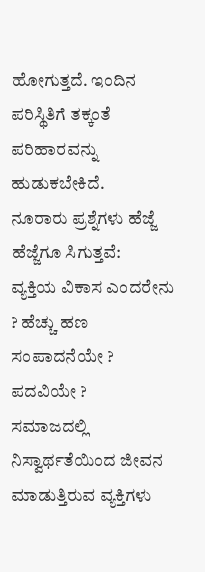ಹೋಗುತ್ತದೆ. ಇಂದಿನ ಪರಿಸ್ಥಿತಿಗೆ ತಕ್ಕಂತೆ ಪರಿಹಾರವನ್ನು ಹುಡುಕಬೇಕಿದೆ.
ನೂರಾರು ಪ್ರಶ್ನೆಗಳು ಹೆಜ್ಜೆ ಹೆಜ್ಜೆಗೂ ಸಿಗುತ್ತವೆ:
ವ್ಯಕ್ತಿಯ ವಿಕಾಸ ಎಂದರೇನು ? ಹೆಚ್ಚು ಹಣ ಸಂಪಾದನೆಯೇ ? ಪದವಿಯೇ ?
ಸಮಾಜದಲ್ಲಿ ನಿಸ್ವಾರ್ಥತೆಯಿಂದ ಜೀವನ ಮಾಡುತ್ತಿರುವ ವ್ಯಕ್ತಿಗಳು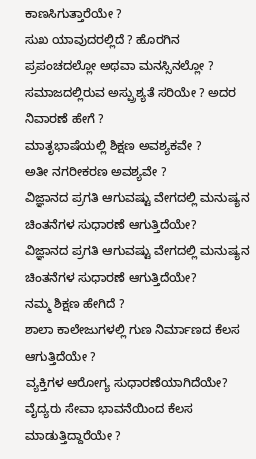ಕಾಣಸಿಗುತ್ತಾರೆಯೇ ?
ಸುಖ ಯಾವುದರಲ್ಲಿದೆ ? ಹೊರಗಿನ ಪ್ರಪಂಚದಲ್ಲೋ ಅಥವಾ ಮನಸ್ಸಿನಲ್ಲೋ ?
ಸಮಾಜದಲ್ಲಿರುವ ಅಸ್ಪ್ರುಶ್ಯತೆ ಸರಿಯೇ ? ಅದರ ನಿವಾರಣೆ ಹೇಗೆ ?
ಮಾತೃಭಾಷೆಯಲ್ಲಿ ಶಿಕ್ಷಣ ಅವಶ್ಯಕವೇ ?
ಅತೀ ನಗರೀಕರಣ ಅವಶ್ಯವೇ ?
ವಿಜ್ಞಾನದ ಪ್ರಗತಿ ಆಗುವಷ್ಟು ವೇಗದಲ್ಲಿ ಮನುಷ್ಯನ ಚಿಂತನೆಗಳ ಸುಧಾರಣೆ ಆಗುತ್ತಿದೆಯೇ?
ವಿಜ್ಞಾನದ ಪ್ರಗತಿ ಆಗುವಷ್ಟು ವೇಗದಲ್ಲಿ ಮನುಷ್ಯನ ಚಿಂತನೆಗಳ ಸುಧಾರಣೆ ಆಗುತ್ತಿದೆಯೇ?
ನಮ್ಮ ಶಿಕ್ಷಣ ಹೇಗಿದೆ ?
ಶಾಲಾ ಕಾಲೇಜುಗಳಲ್ಲಿ ಗುಣ ನಿರ್ಮಾಣದ ಕೆಲಸ ಆಗುತ್ತಿದೆಯೇ ?
ವ್ಯಕ್ತಿಗಳ ಆರೋಗ್ಯ ಸುಧಾರಣೆಯಾಗಿದೆಯೇ? ವೈದ್ಯರು ಸೇವಾ ಭಾವನೆಯಿಂದ ಕೆಲಸ ಮಾಡುತ್ತಿದ್ದಾರೆಯೇ ?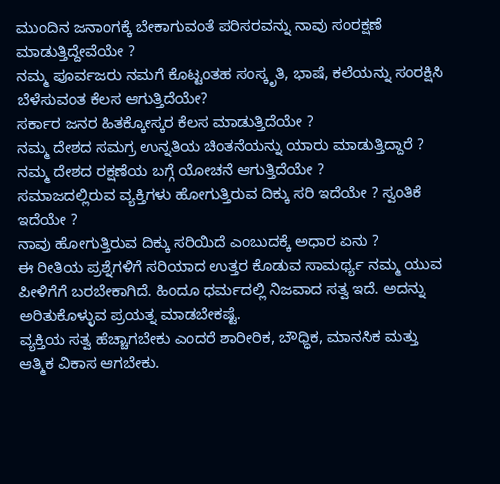ಮುಂದಿನ ಜನಾಂಗಕ್ಕೆ ಬೇಕಾಗುವಂತೆ ಪರಿಸರವನ್ನು ನಾವು ಸಂರಕ್ಷಣೆ ಮಾಡುತ್ತಿದ್ದೇವೆಯೇ ?
ನಮ್ಮ ಪೂರ್ವಜರು ನಮಗೆ ಕೊಟ್ಟಂತಹ ಸಂಸ್ಕೃತಿ, ಭಾಷೆ, ಕಲೆಯನ್ನು ಸಂರಕ್ಷಿಸಿ ಬೆಳೆಸುವಂತ ಕೆಲಸ ಆಗುತ್ತಿದೆಯೇ?
ಸರ್ಕಾರ ಜನರ ಹಿತಕ್ಕೋಸ್ಕರ ಕೆಲಸ ಮಾಡುತ್ತಿದೆಯೇ ?
ನಮ್ಮ ದೇಶದ ಸಮಗ್ರ ಉನ್ನತಿಯ ಚಿಂತನೆಯನ್ನು ಯಾರು ಮಾಡುತ್ತಿದ್ದಾರೆ ?
ನಮ್ಮ ದೇಶದ ರಕ್ಷಣೆಯ ಬಗ್ಗೆ ಯೋಚನೆ ಆಗುತ್ತಿದೆಯೇ ?
ಸಮಾಜದಲ್ಲಿರುವ ವ್ಯಕ್ತಿಗಳು ಹೋಗುತ್ತಿರುವ ದಿಕ್ಕು ಸರಿ ಇದೆಯೇ ? ಸ್ವಂತಿಕೆ ಇದೆಯೇ ?
ನಾವು ಹೋಗುತ್ತಿರುವ ದಿಕ್ಕು ಸರಿಯಿದೆ ಎಂಬುದಕ್ಕೆ ಅಧಾರ ಏನು ?
ಈ ರೀತಿಯ ಪ್ರಶ್ನೆಗಳಿಗೆ ಸರಿಯಾದ ಉತ್ತರ ಕೊಡುವ ಸಾಮರ್ಥ್ಯ ನಮ್ಮ ಯುವ ಪೀಳಿಗೆಗೆ ಬರಬೇಕಾಗಿದೆ. ಹಿಂದೂ ಧರ್ಮದಲ್ಲಿ ನಿಜವಾದ ಸತ್ವ ಇದೆ. ಅದನ್ನು ಅರಿತುಕೊಳ್ಳುವ ಪ್ರಯತ್ನ ಮಾಡಬೇಕಷ್ಟೆ.
ವ್ಯಕ್ತಿಯ ಸತ್ವ ಹೆಚ್ಚಾಗಬೇಕು ಎಂದರೆ ಶಾರೀರಿಕ, ಬೌಧ್ಧಿಕ, ಮಾನಸಿಕ ಮತ್ತು ಆತ್ಮಿಕ ವಿಕಾಸ ಆಗಬೇಕು.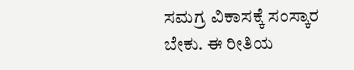ಸಮಗ್ರ ವಿಕಾಸಕ್ಕೆ ಸಂಸ್ಕಾರ ಬೇಕು. ಈ ರೀತಿಯ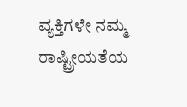ವ್ಯಕ್ತಿಗಳೇ ನಮ್ಮ ರಾಷ್ಟ್ರೀಯತೆಯ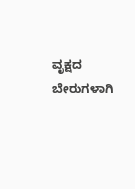ವೃಕ್ಷದ ಬೇರುಗಳಾಗಿ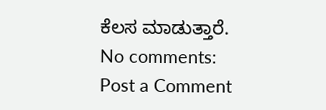ಕೆಲಸ ಮಾಡುತ್ತಾರೆ.
No comments:
Post a Comment